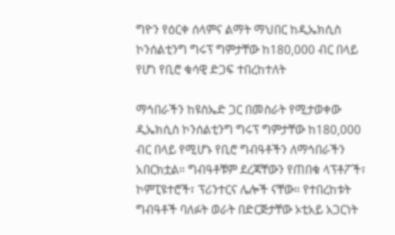ግዮን የዕርቀ ሰላምና ልማት ማህበር ከዲኤክሲስ ኮንሰልቲንግ ግሩፕ ግምታቸው ከ180,000 ብር በላይ የሆነ የቢሮ ቁሳዊ ድጋፍ ተበረከተለት

ማኅበራችን ከዩስኤድ ጋር በመስራት የሚታወቀው ዲኤክሲስ ኮንሰልቲንግ ግሩፕ ግምታቸው ከ180,000 ብር በላይ የሚሆኑ የቢሮ ግብዓቶችን ለማኅበራችን አበርክቷል። ግብዓቶቹም ደረጃቸውን የጠበቁ ላፕቶፖች፣ ኮምፒዩተሮች፣ ፕሪንተርና ሌሎች ናቸው። የተበረከቱት ግብዓቶች ባለፉት ወራት በድርጅታቸው ኦቲአይ አጋርነት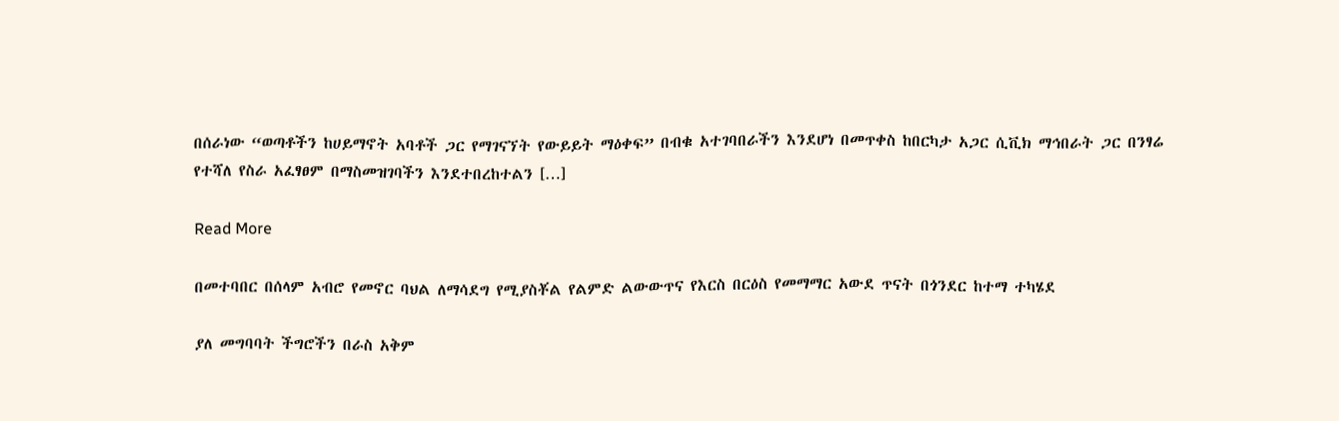በሰራነው “ወጣቶችን ከሀይማኖት አባቶች ጋር የማገናኘት የውይይት ማዕቀፍ” በብቁ አተገባበራችን እንደሆነ በመጥቀስ ከበርካታ አጋር ሲቪክ ማኅበራት ጋር በንፃሬ የተሻለ የስራ አፈፃፀም በማስመዝገባችን እንደተበረከተልን […]

Read More

በመተባበር በሰላም አብሮ የመኖር ባህል ለማሳደግ የሚያስቾል የልምድ ልውውጥና የእርስ በርዕስ የመማማር አውደ ጥናት በጎንደር ከተማ ተካሄደ

ያለ መግባባት ችግሮችን በራስ አቅም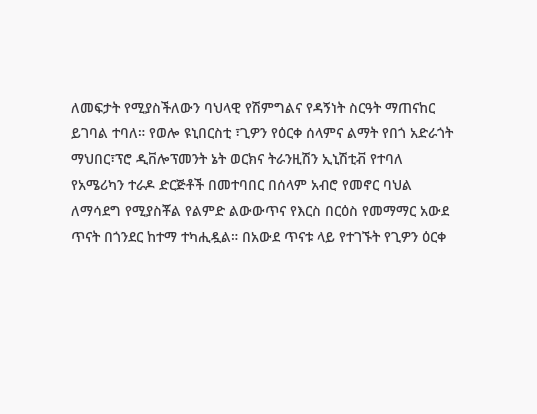ለመፍታት የሚያስችለውን ባህላዊ የሽምግልና የዳኝነት ስርዓት ማጠናከር ይገባል ተባለ። የወሎ ዩኒበርስቲ ፣ጊዎን የዕርቀ ሰላምና ልማት የበጎ አድራጎት ማህበር፣ፕሮ ዲቨሎፕመንት ኔት ወርክና ትራንዚሽን ኢኒሽቲቭ የተባለ የአሜሪካን ተራዶ ድርጅቶች በመተባበር በሰላም አብሮ የመኖር ባህል ለማሳደግ የሚያስቾል የልምድ ልውውጥና የእርስ በርዕስ የመማማር አውደ ጥናት በጎንደር ከተማ ተካሒዷል። በአውደ ጥናቱ ላይ የተገኙት የጊዎን ዕርቀ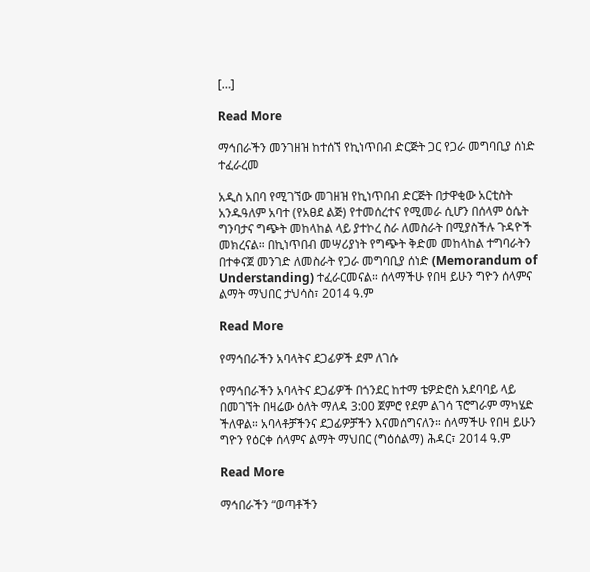[…]

Read More

ማኅበራችን መንገዘዝ ከተሰኘ የኪነጥበብ ድርጅት ጋር የጋራ መግባቢያ ሰነድ ተፈራረመ

አዲስ አበባ የሚገኘው መገዘዝ የኪነጥበብ ድርጅት በታዋቂው አርቲስት አንዱዓለም አባተ (የአፀደ ልጅ) የተመሰረተና የሚመራ ሲሆን በሰላም ዕሴት ግንባታና ግጭት መከላከል ላይ ያተኮረ ስራ ለመስራት በሚያስችሉ ጉዳዮች መክረናል። በኪነጥበብ መሣሪያነት የግጭት ቅድመ መከላከል ተግባራትን በተቀናጀ መንገድ ለመስራት የጋራ መግባቢያ ሰነድ (Memorandum of Understanding) ተፈራርመናል። ሰላማችሁ የበዛ ይሁን ግዮን ሰላምና ልማት ማህበር ታህሳስ፣ 2014 ዓ.ም

Read More

የማኅበራችን አባላትና ደጋፊዎች ደም ለገሱ

የማኅበራችን አባላትና ደጋፊዎች በጎንደር ከተማ ቴዎድሮስ አደባባይ ላይ በመገኘት በዛሬው ዕለት ማለዳ 3:00 ጀምሮ የደም ልገሳ ፕሮግራም ማካሄድ ችለዋል። አባላቶቻችንና ደጋፊዎቻችን እናመሰግናለን። ሰላማችሁ የበዛ ይሁን ግዮን የዕርቀ ሰላምና ልማት ማህበር (ግዕሰልማ) ሕዳር፣ 2014 ዓ.ም

Read More

ማኅበራችን “ወጣቶችን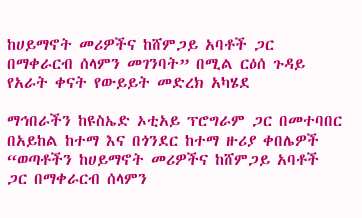ከሀይማኖት መሪዎችና ከሸምጋይ አባቶች ጋር በማቀራርብ ሰላምን መገንባት” በሚል ርዕሰ ጉዳይ የአራት ቀናት የውይይት መድረክ አካሄደ

ማኅበራችን ከዩስኤድ ኦቲአይ ፕሮግራም ጋር በመተባበር በአይከል ከተማ እና በጎንደር ከተማ ዙሪያ ቀበሌዎች “ወጣቶችን ከሀይማኖት መሪዎችና ከሸምጋይ አባቶች ጋር በማቀራርብ ሰላምን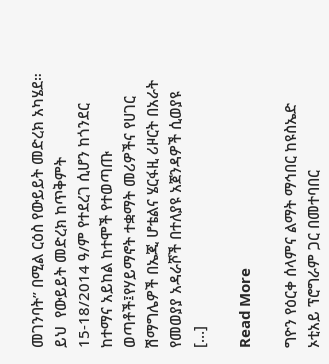መገንባት” በሚል ርዕስ የውይይት መድረክ አካሄደ። ይህ  የውይይት መድረክ ከጥቅምት 15-18/2014 ዓ/ም የተደረገ ሲሆን ከጎንደር ከተማና አይከል ከተሞች የተወጣጡ ወጣቶች፤የሃይማኖት ተቋማት መሪዎችና የሀገር ሽማግሌዎች በኤጂ ሆቴልና ሄርፋዚ ሪዞርት በአራት የመወያያ አዳራሾች በተለያዩ አጀንዳዎች ሲወያዩ […]

Read More

ግዮን የዕርቀ ሰላምና ልማት ማኅበር ከዩስኤድ ኦቲአይ ፕሮግራም ጋር በመተባበር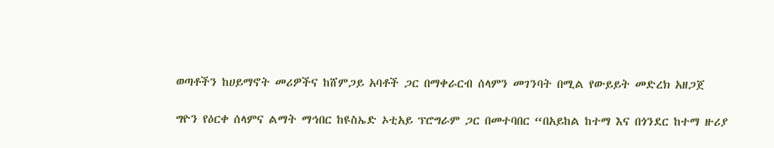ወጣቶችን ከሀይማኖት መሪዎችና ከሸምጋይ አባቶች ጋር በማቀራርብ ሰላምን መገንባት በሚል የውይይት መድረክ አዘጋጀ

ግዮን የዕርቀ ሰላምና ልማት ማኅበር ከዩስኤድ ኦቲአይ ፕሮግራም ጋር በመተባበር “በአይከል ከተማ እና በጎንደር ከተማ ዙሪያ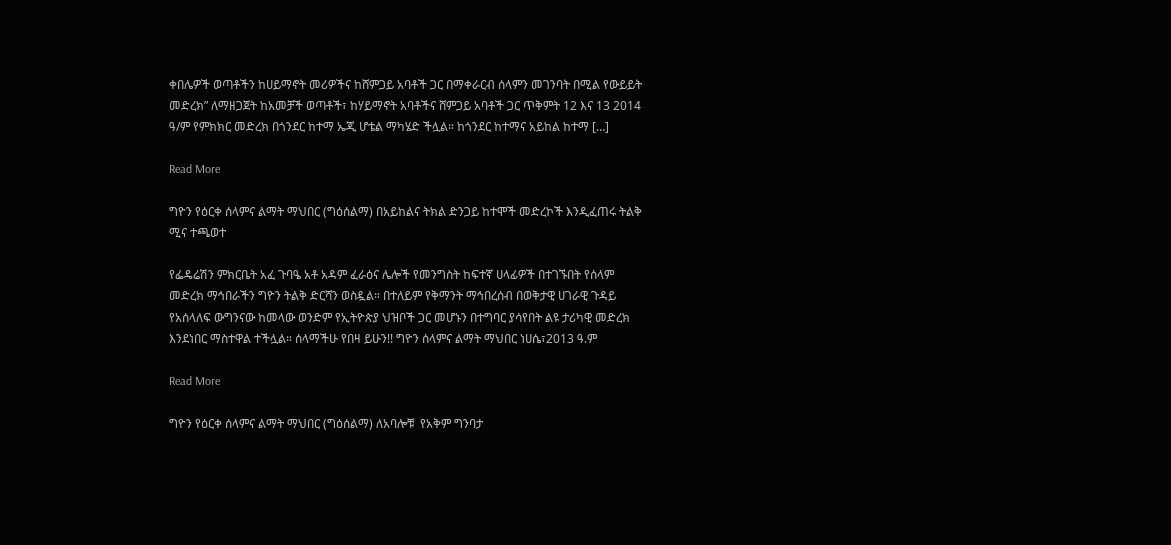ቀበሌዎች ወጣቶችን ከሀይማኖት መሪዎችና ከሸምጋይ አባቶች ጋር በማቀራርብ ሰላምን መገንባት በሚል የውይይት መድረክ” ለማዘጋጀት ከአመቻች ወጣቶች፣ ከሃይማኖት አባቶችና ሸምጋይ አባቶች ጋር ጥቅምት 12 እና 13 2014 ዓ/ም የምክክር መድረክ በጎንደር ከተማ ኤጂ ሆቴል ማካሄድ ችሏል። ከጎንደር ከተማና አይከል ከተማ […]

Read More

ግዮን የዕርቀ ሰላምና ልማት ማህበር (ግዕሰልማ) በአይከልና ትክል ድንጋይ ከተሞች መድረኮች እንዲፈጠሩ ትልቅ ሚና ተጫወተ

የፌዴሬሽን ምክርቤት አፈ ጉባዔ አቶ አዳም ፈራዕና ሌሎች የመንግስት ከፍተኛ ሀላፊዎች በተገኙበት የሰላም መድረክ ማኅበራችን ግዮን ትልቅ ድርሻን ወስዷል። በተለይም የቅማንት ማኅበረሰብ በወቅታዊ ሀገራዊ ጉዳይ የአሰላለፍ ውግንናው ከመላው ወንድም የኢትዮጵያ ህዝቦች ጋር መሆኑን በተግባር ያሳየበት ልዩ ታሪካዊ መድረክ እንደነበር ማስተዋል ተችሏል። ሰላማችሁ የበዛ ይሁን!! ግዮን ሰላምና ልማት ማህበር ነሀሴ፣2013 ዓ.ም

Read More

ግዮን የዕርቀ ሰላምና ልማት ማህበር (ግዕሰልማ) ለአባሎቹ  የአቅም ግንባታ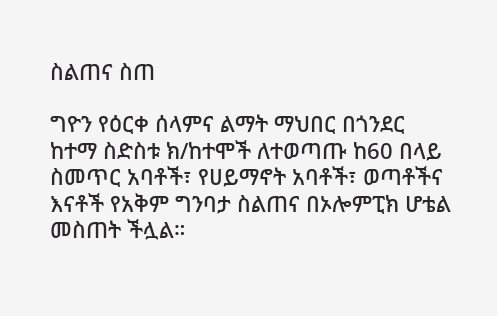ስልጠና ስጠ

ግዮን የዕርቀ ሰላምና ልማት ማህበር በጎንደር ከተማ ስድስቱ ክ/ከተሞች ለተወጣጡ ከ60 በላይ ስመጥር አባቶች፣ የሀይማኖት አባቶች፣ ወጣቶችና እናቶች የአቅም ግንባታ ስልጠና በኦሎምፒክ ሆቴል   መስጠት ችሏል።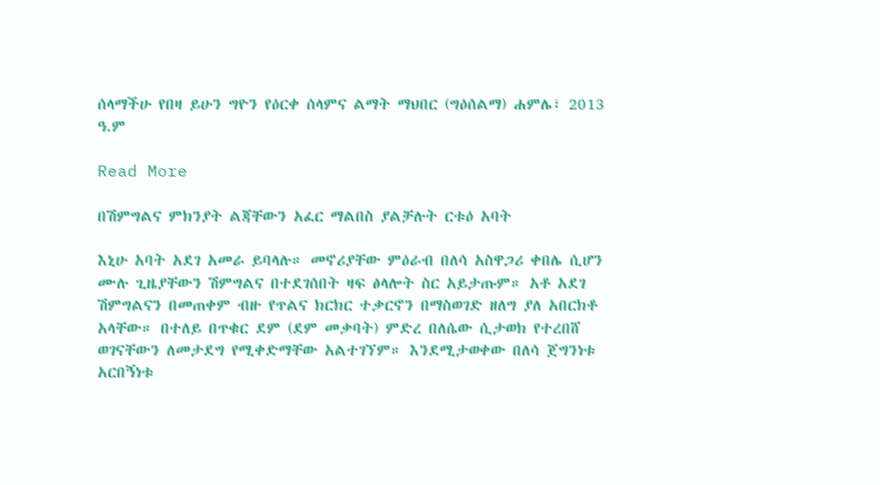ሰላማችሁ የበዛ ይሁን ግዮን የዕርቀ ሰላምና ልማት ማህበር (ግዕሰልማ) ሐምሌ፣ 2013 ዓ.ም

Read More

በሽምግልና ምክንያት ልጃቸውን አፈር ማልበስ ያልቻሉት ርቱዕ አባት

እኒሁ አባት አደገ አመራ ይባላሉ። መኖሪያቸው ምዕራብ በለሳ አስዋጋሪ ቀበሌ ሲሆን ሙሉ ጊዜያቸውን ሽምግልና በተደገሰበት ዛፍ ፅላሎት ስር አይታጡም። አቶ አደገ ሽምግልናን በመጠቀም ብዙ የጥልና ክርክር ተቃርኖን በማስወገድ ዘለግ ያለ አበርክቶ አላቸው። በተለይ በጥቁር ደም (ደም መቃባት) ምድረ በለሴው ሲታወክ የተረበሸ ወገናቸውን ለመታደግ የሚቀድማቸው አልተገኘም። እንደሚታወቀው በለሳ ጀግንነቱ አርበኝነቱ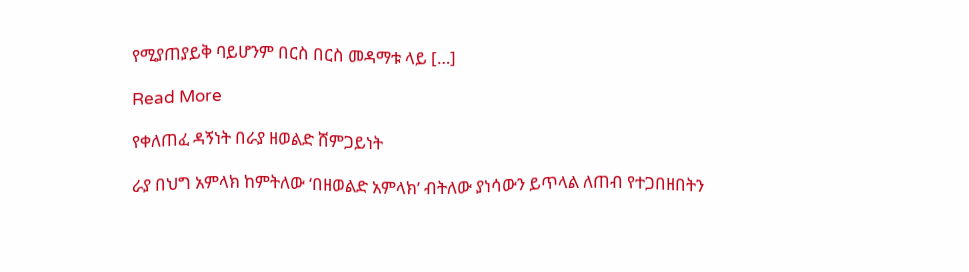የሚያጠያይቅ ባይሆንም በርስ በርስ መዳማቱ ላይ […]

Read More

የቀለጠፈ ዳኝነት በራያ ዘወልድ ሸምጋይነት

ራያ በህግ አምላክ ከምትለው ‘በዘወልድ አምላክ’ ብትለው ያነሳውን ይጥላል ለጠብ የተጋበዘበትን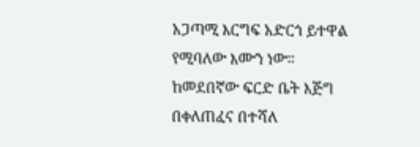አጋጣሚ እርግፍ አድርጎ ይተዋል የሚባለው እሙን ነው። ከመደበኛው ፍርድ ቤት እጅግ በቀለጠፈና በተሻለ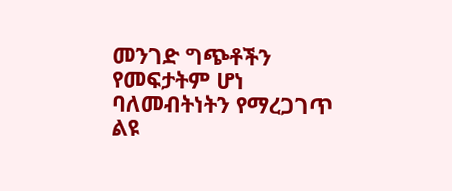መንገድ ግጭቶችን የመፍታትም ሆነ ባለመብትነትን የማረጋገጥ ልዩ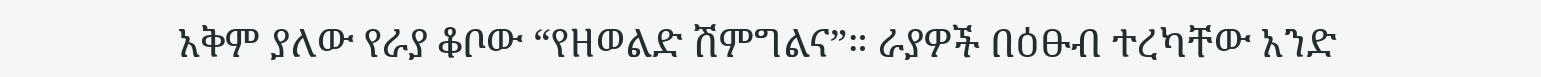አቅም ያለው የራያ ቆቦው “የዘወልድ ሽምግልና”። ራያዎች በዕፁብ ተረካቸው አንድ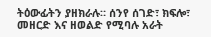ትዕውፊትን ያዘክራሉ። ሰንየ ሰገድ፣ ክፍሎ፣ መዘርድ እና ዘወልድ የሚባሉ አራት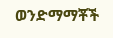ወንድማማቾች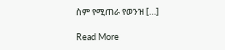ስም የሚጠራ የወንዝ […]

Read More